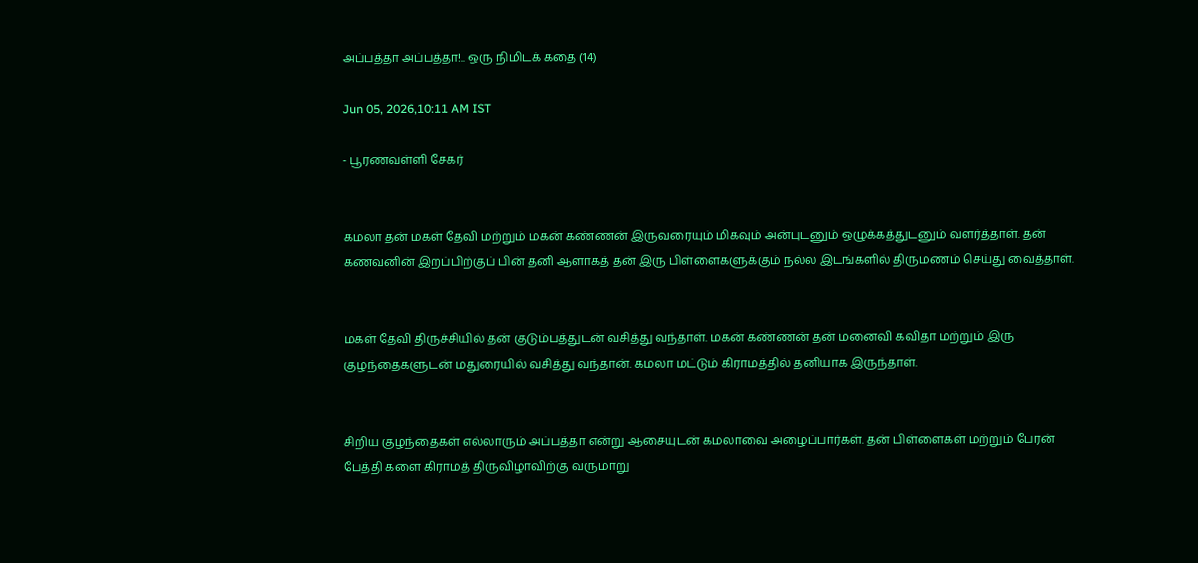அப்பத்தா அப்பத்தா!.. ஒரு நிமிடக் கதை (14)

Jun 05, 2026,10:11 AM IST

- பூரணவள்ளி சேகர்


கமலா தன் மகள் தேவி மற்றும் மகன் கண்ணன் இருவரையும் மிகவும் அன்புடனும் ஒழுக்கத்துடனும் வளர்த்தாள். தன் கணவனின் இறப்பிற்குப் பின் தனி ஆளாகத் தன் இரு பிள்ளைகளுக்கும் நல்ல இடங்களில் திருமணம் செய்து வைத்தாள்.


மகள் தேவி திருச்சியில் தன் குடும்பத்துடன் வசித்து வந்தாள். மகன் கண்ணன் தன் மனைவி கவிதா மற்றும் இரு குழந்தைகளுடன் மதுரையில் வசித்து வந்தான். கமலா மட்டும் கிராமத்தில் தனியாக இருந்தாள்.


சிறிய குழந்தைகள் எல்லாரும் அப்பத்தா என்று ஆசையுடன் கமலாவை அழைப்பார்கள். தன் பிள்ளைகள் மற்றும் பேரன் பேத்தி களை கிராமத் திருவிழாவிற்கு வருமாறு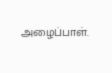அழைப்பாள்.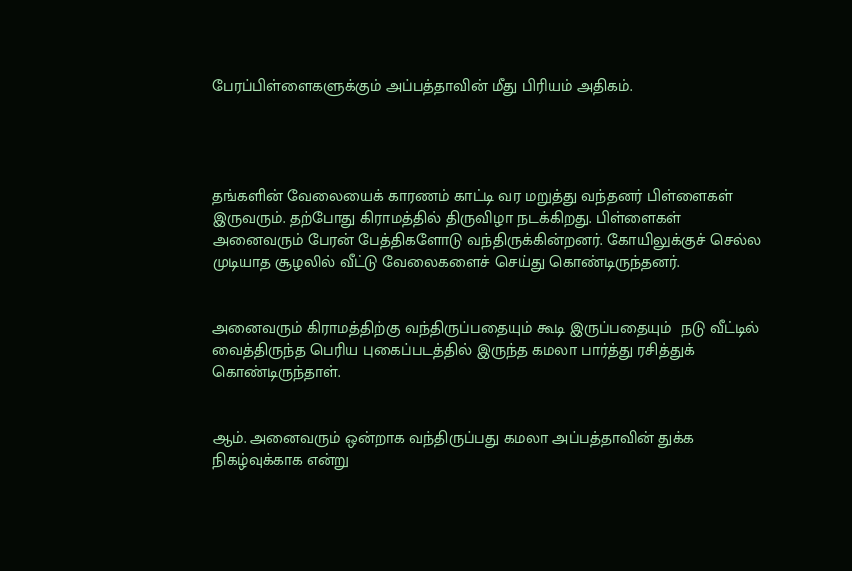பேரப்பிள்ளைகளுக்கும் அப்பத்தாவின் மீது பிரியம் அதிகம்.




தங்களின் வேலையைக் காரணம் காட்டி வர மறுத்து வந்தனர் பிள்ளைகள் இருவரும். தற்போது கிராமத்தில் திருவிழா நடக்கிறது. பிள்ளைகள் அனைவரும் பேரன் பேத்திகளோடு வந்திருக்கின்றனர். கோயிலுக்குச் செல்ல முடியாத சூழலில் வீட்டு வேலைகளைச் செய்து கொண்டிருந்தனர்.


அனைவரும் கிராமத்திற்கு வந்திருப்பதையும் கூடி இருப்பதையும்  நடு வீட்டில் வைத்திருந்த பெரிய புகைப்படத்தில் இருந்த கமலா பார்த்து ரசித்துக் கொண்டிருந்தாள்.


ஆம். அனைவரும் ஒன்றாக வந்திருப்பது கமலா அப்பத்தாவின் துக்க நிகழ்வுக்காக என்று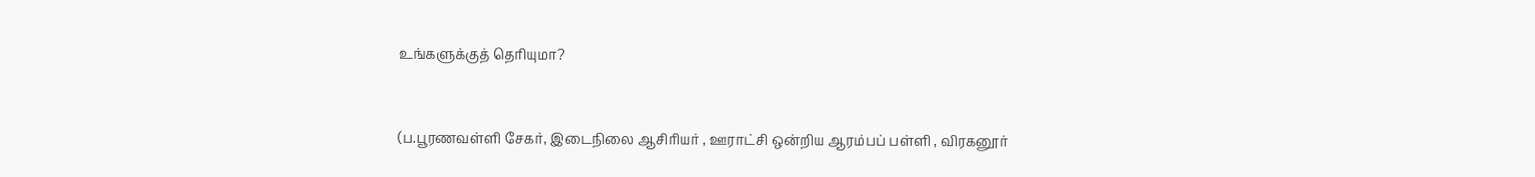உங்களுக்குத் தெரியுமா?


(ப.பூரணவள்ளி சேகர், இடைநிலை ஆசிரியர் , ஊராட்சி ஒன்றிய ஆரம்பப் பள்ளி , விரகனூர்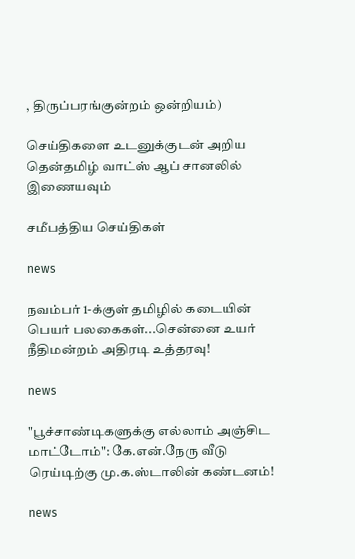, திருப்பரங்குன்றம் ஒன்றியம்)

செய்திகளை உடனுக்குடன் அறிய தென்தமிழ் வாட்ஸ் ஆப் சானலில் இணையவும்

சமீபத்திய செய்திகள்

news

நவம்பர் 1-க்குள் தமிழில் கடையின் பெயர் பலகைகள்...சென்னை உயர் நீதிமன்றம் அதிரடி உத்தரவு!

news

"பூச்சாண்டிகளுக்கு எல்லாம் அஞ்சிட மாட்டோம்": கே.என்.நேரு வீடு ரெய்டிற்கு மு.க.ஸ்டாலின் கண்டனம்!

news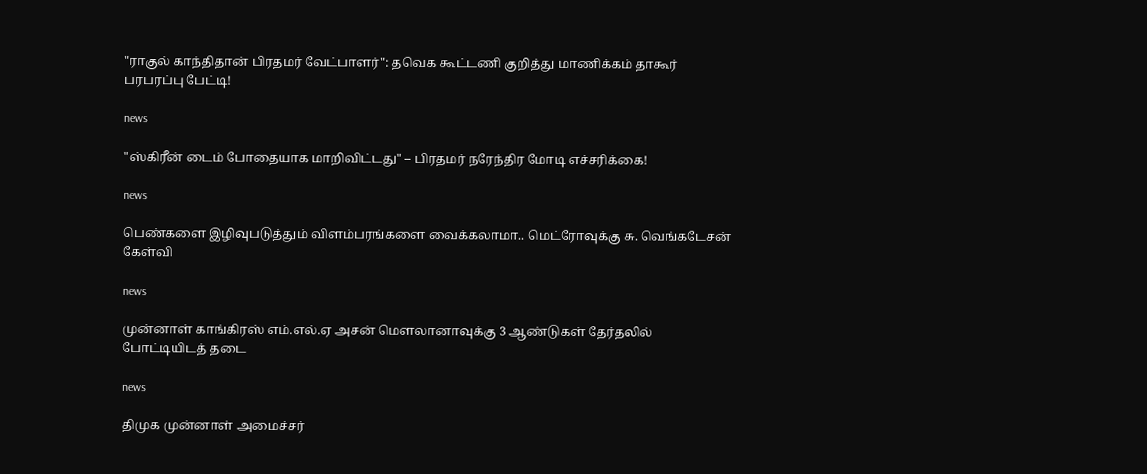"ராகுல் காந்திதான் பிரதமர் வேட்பாளர்": தவெக கூட்டணி குறித்து மாணிக்கம் தாகூர் பரபரப்பு பேட்டி!

news

"ஸ்கிரீன் டைம் போதையாக மாறிவிட்டது" – பிரதமர் நரேந்திர மோடி எச்சரிக்கை!

news

பெண்களை இழிவுபடுத்தும் விளம்பரங்களை வைக்கலாமா.. மெட்ரோவுக்கு சு. வெங்கடேசன் கேள்வி

news

முன்னாள் காங்கிரஸ் எம்.எல்.ஏ அசன் மௌலானாவுக்கு 3 ஆண்டுகள் தேர்தலில் போட்டியிடத் தடை

news

திமுக முன்னாள் அமைச்சர்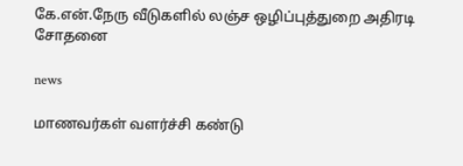கே.என்.நேரு வீடுகளில் லஞ்ச ஒழிப்புத்துறை அதிரடி சோதனை

news

மாணவர்கள் வளர்ச்சி கண்டு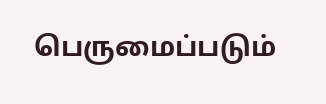பெருமைப்படும்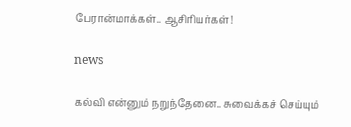பேரான்மாக்கள்.. ஆசிரியர்கள்!

news

கல்வி என்னும் நறுந்தேனை.. சுவைக்கச் செய்யும்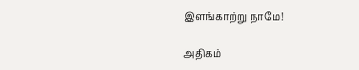இளங்காற்று நாமே!

அதிகம்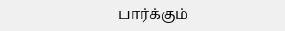பார்க்கும்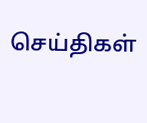செய்திகள்